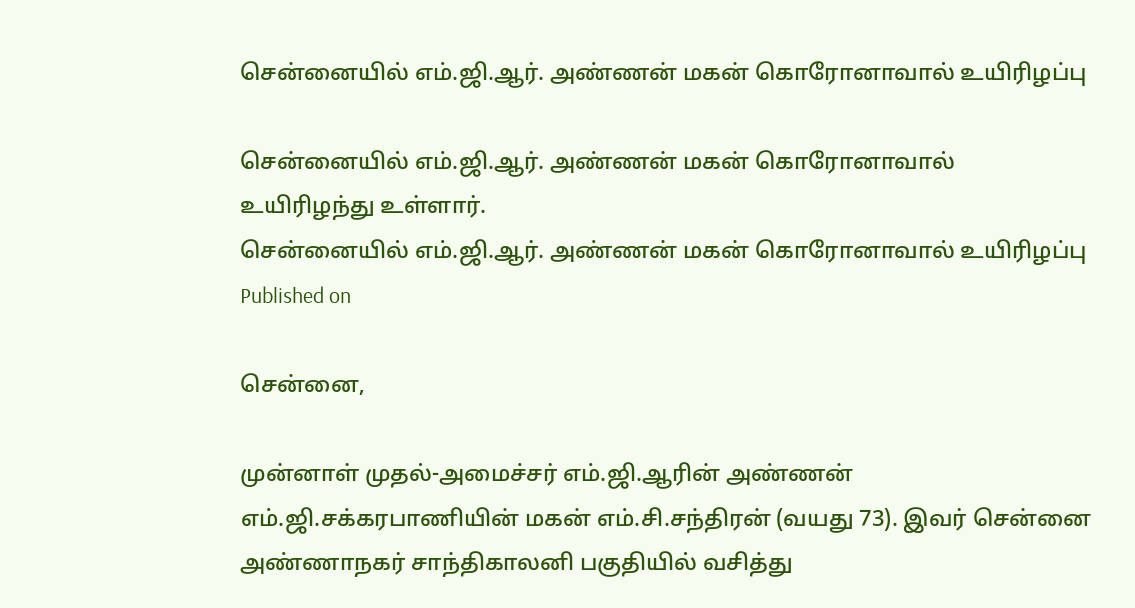சென்னையில் எம்.ஜி.ஆர். அண்ணன் மகன் கொரோனாவால் உயிரிழப்பு

சென்னையில் எம்.ஜி.ஆர். அண்ணன் மகன் கொரோனாவால் உயிரிழந்து உள்ளார்.
சென்னையில் எம்.ஜி.ஆர். அண்ணன் மகன் கொரோனாவால் உயிரிழப்பு
Published on

சென்னை,

முன்னாள் முதல்-அமைச்சர் எம்.ஜி.ஆரின் அண்ணன் எம்.ஜி.சக்கரபாணியின் மகன் எம்.சி.சந்திரன் (வயது 73). இவர் சென்னை அண்ணாநகர் சாந்திகாலனி பகுதியில் வசித்து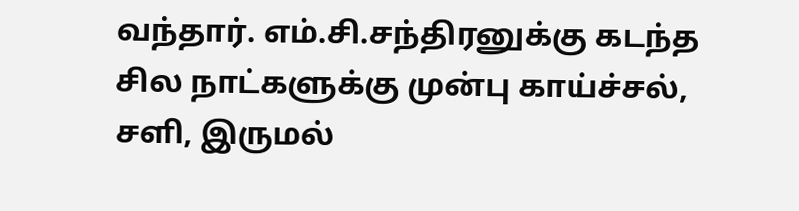வந்தார். எம்.சி.சந்திரனுக்கு கடந்த சில நாட்களுக்கு முன்பு காய்ச்சல், சளி, இருமல்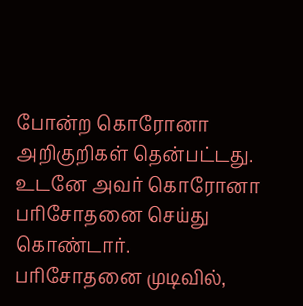போன்ற கொரோனா அறிகுறிகள் தென்பட்டது. உடனே அவர் கொரோனா பரிசோதனை செய்து கொண்டார். பரிசோதனை முடிவில்,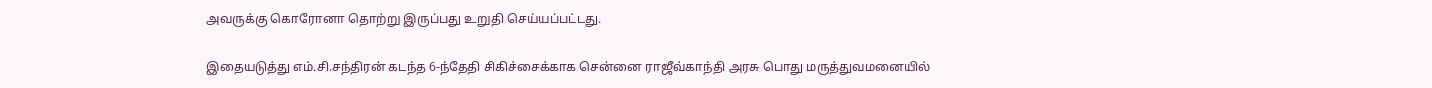அவருக்கு கொரோனா தொற்று இருப்பது உறுதி செய்யப்பட்டது.

இதையடுத்து எம்.சி.சந்திரன் கடந்த 6-ந்தேதி சிகிச்சைக்காக சென்னை ராஜீவ்காந்தி அரசு பொது மருத்துவமனையில்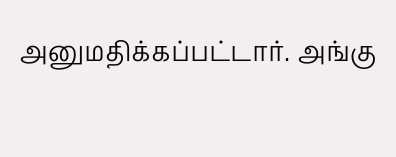அனுமதிக்கப்பட்டார். அங்கு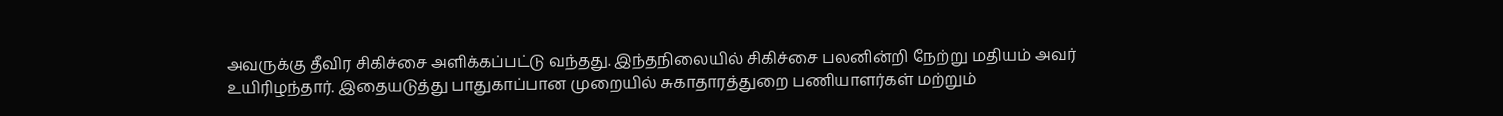அவருக்கு தீவிர சிகிச்சை அளிக்கப்பட்டு வந்தது. இந்தநிலையில் சிகிச்சை பலனின்றி நேற்று மதியம் அவர் உயிரிழந்தார். இதையடுத்து பாதுகாப்பான முறையில் சுகாதாரத்துறை பணியாளர்கள் மற்றும்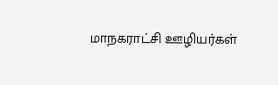மாநகராட்சி ஊழியர்கள்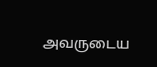அவருடைய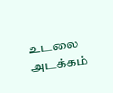உடலை அடக்கம்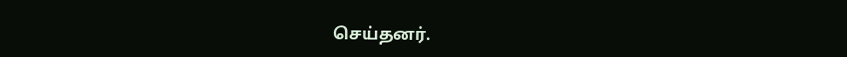செய்தனர்.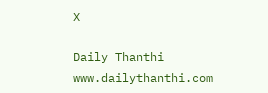X

Daily Thanthi
www.dailythanthi.com